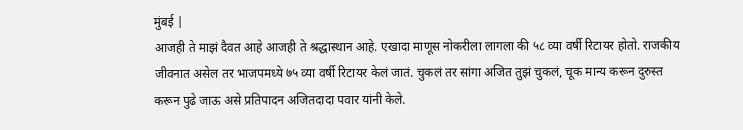मुंबई |
आजही ते माझं दैवत आहे आजही ते श्रद्धास्थान आहे. एखादा माणूस नोकरीला लागला की ५८ व्या वर्षी रिटायर होतो. राजकीय जीवनात असेल तर भाजपमध्ये ७५ व्या वर्षी रिटायर केलं जातं. चुकलं तर सांगा अजित तुझं चुकलं, चूक मान्य करून दुरुस्त करून पुढे जाऊ असे प्रतिपादन अजितदादा पवार यांनी केले.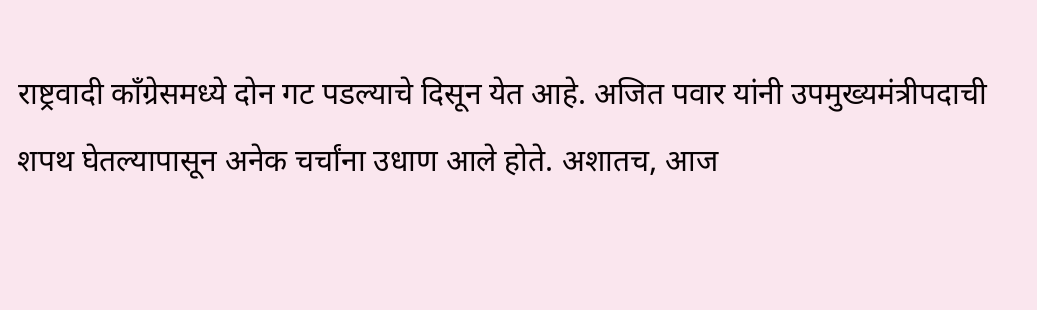राष्ट्रवादी काँग्रेसमध्ये दोन गट पडल्याचे दिसून येत आहे. अजित पवार यांनी उपमुख्यमंत्रीपदाची शपथ घेतल्यापासून अनेक चर्चांना उधाण आले होते. अशातच, आज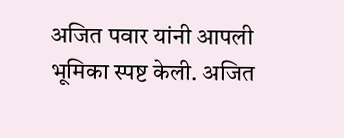अजित पवार यांनी आपली भूमिका स्पष्ट केली. अजित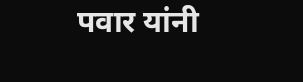पवार यांनी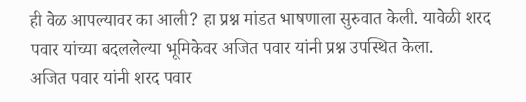ही वेळ आपल्यावर का आली? हा प्रश्न मांडत भाषणाला सुरुवात केली. यावेळी शरद पवार यांच्या बदललेल्या भूमिकेवर अजित पवार यांनी प्रश्न उपस्थित केला.
अजित पवार यांनी शरद पवार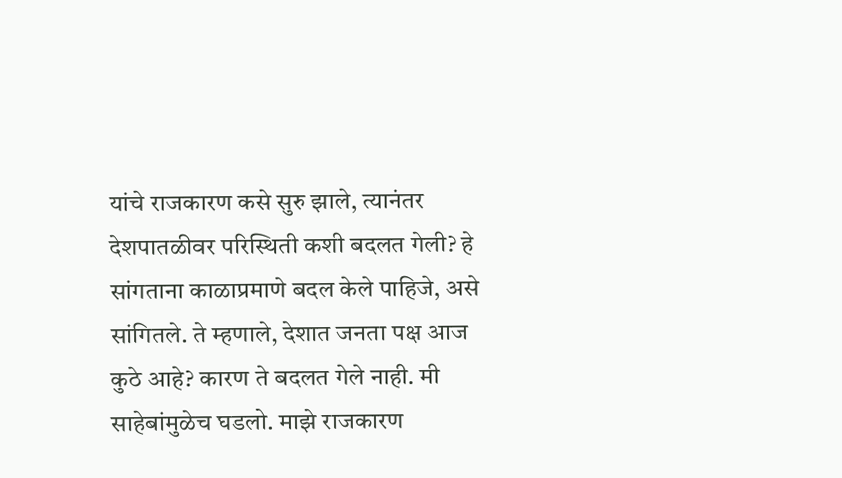यांचे राजकारण कसे सुरु झाले, त्यानंतर देशपातळीवर परिस्थिती कशी बदलत गेली? हे सांगताना काळाप्रमाणे बदल केले पाहिजे, असे सांगितले. ते म्हणाले, देशात जनता पक्ष आज कुठे आहे? कारण ते बदलत गेले नाही. मी साहेबांमुळेच घडलो. माझे राजकारण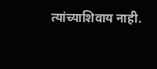त्यांच्याशिवाय नाही.